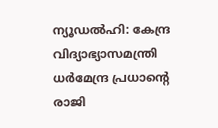ന്യൂഡൽഹി: കേന്ദ്ര വിദ്യാഭ്യാസമന്ത്രി ധർമേന്ദ്ര പ്രധാന്റെ രാജി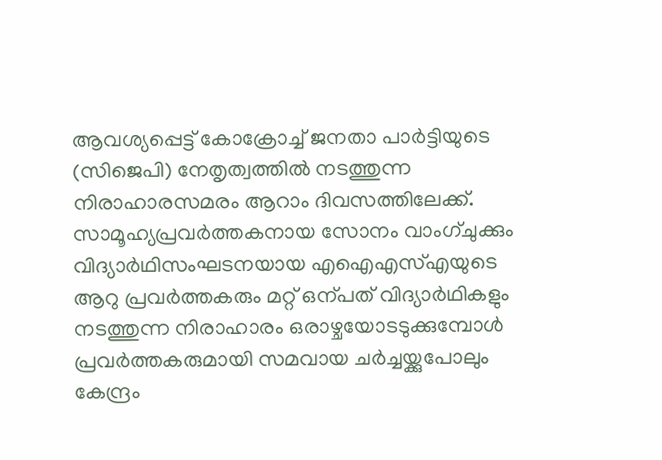ആവശ്യപ്പെട്ട് കോക്രോച്ച് ജനതാ പാർട്ടിയുടെ (സിജെപി) നേതൃത്വത്തിൽ നടത്തുന്ന നിരാഹാരസമരം ആറാം ദിവസത്തിലേക്ക്.
സാമൂഹ്യപ്രവർത്തകനായ സോനം വാംഗ്ചുക്കും വിദ്യാർഥിസംഘടനയായ എഐഎസ്എയുടെ ആറു പ്രവർത്തകരും മറ്റ് ഒന്പത് വിദ്യാർഥികളും നടത്തുന്ന നിരാഹാരം ഒരാഴ്ചയോടടുക്കുമ്പോൾ പ്രവർത്തകരുമായി സമവായ ചർച്ചയ്ക്കുപോലും കേന്ദ്രം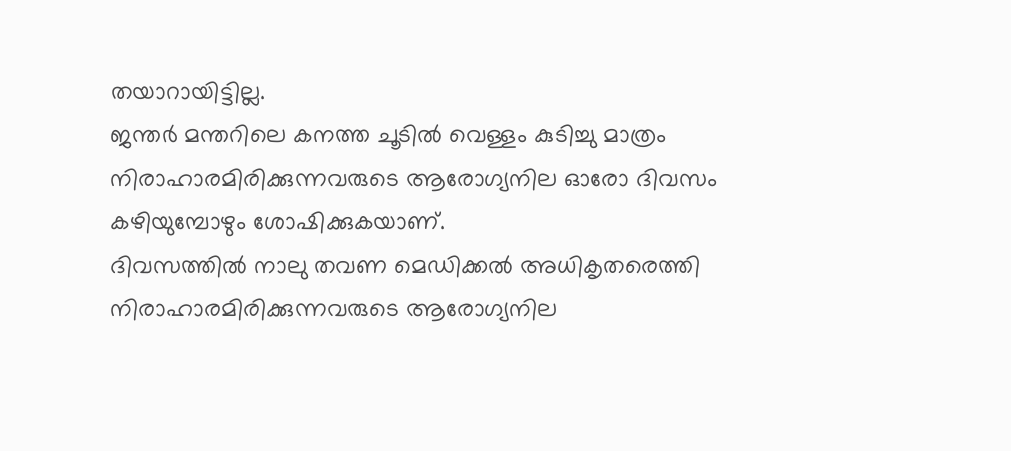തയാറായിട്ടില്ല.
ജന്തർ മന്തറിലെ കനത്ത ചൂടിൽ വെള്ളം കുടിച്ചു മാത്രം നിരാഹാരമിരിക്കുന്നവരുടെ ആരോഗ്യനില ഓരോ ദിവസം കഴിയുമ്പോഴും ശോഷിക്കുകയാണ്.
ദിവസത്തിൽ നാലു തവണ മെഡിക്കൽ അധികൃതരെത്തി നിരാഹാരമിരിക്കുന്നവരുടെ ആരോഗ്യനില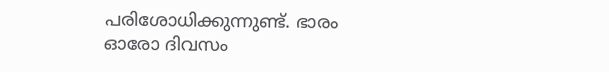പരിശോധിക്കുന്നുണ്ട്. ഭാരം ഓരോ ദിവസം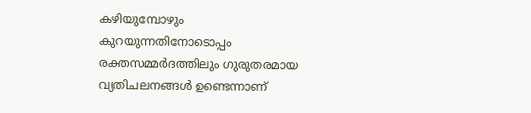കഴിയുമ്പോഴും കുറയുന്നതിനോടൊപ്പം രക്തസമ്മർദത്തിലും ഗുരുതരമായ വ്യതിചലനങ്ങൾ ഉണ്ടെന്നാണ്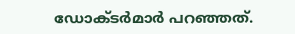ഡോക്ടർമാർ പറഞ്ഞത്.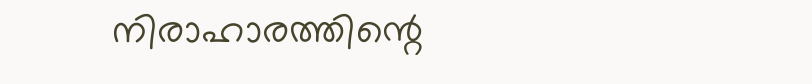നിരാഹാരത്തിന്റെ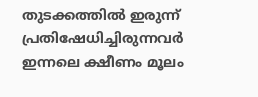തുടക്കത്തിൽ ഇരുന്ന് പ്രതിഷേധിച്ചിരുന്നവർ ഇന്നലെ ക്ഷീണം മൂലം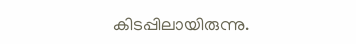കിടപ്പിലായിരുന്നു.